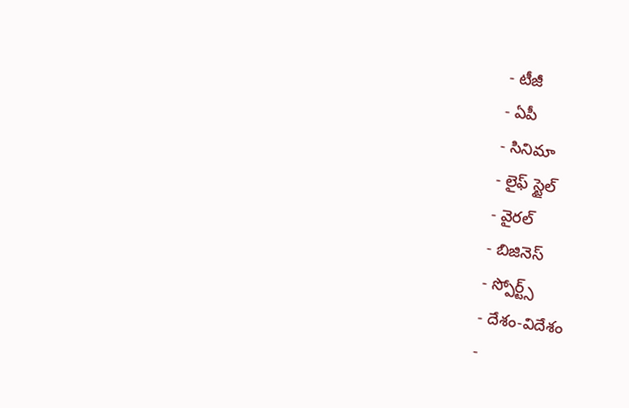- టీజీ
- ఏపీ
- సినిమా
- లైఫ్ స్టైల్
- వైరల్
- బిజినెస్
- స్పోర్ట్స్
- దేశం-విదేశం
-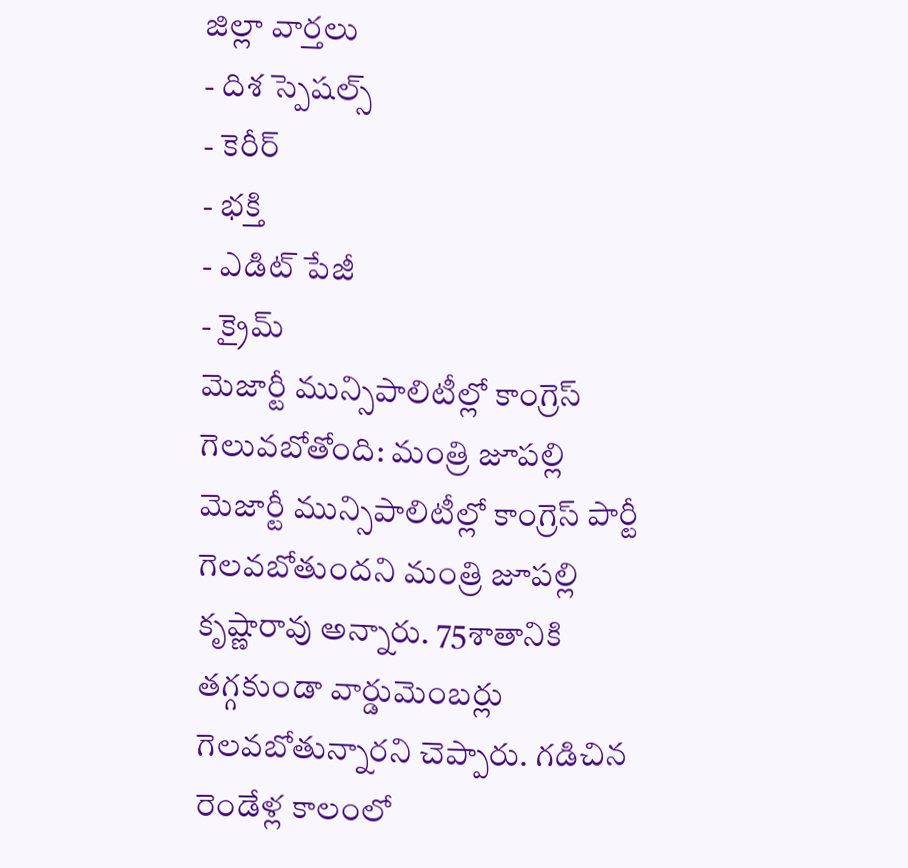జిల్లా వార్తలు
- దిశ స్పెషల్స్
- కెరీర్
- భక్తి
- ఎడిట్ పేజీ
- క్రైమ్
మెజార్టీ మున్సిపాలిటీల్లో కాంగ్రెస్ గెలువబోతోంది: మంత్రి జూపల్లి
మెజార్టీ మున్సిపాలిటీల్లో కాంగ్రెస్ పార్టీ గెలవబోతుందని మంత్రి జూపల్లి కృష్ణారావు అన్నారు. 75శాతానికి తగ్గకుండా వార్డుమెంబర్లు గెలవబోతున్నారని చెప్పారు. గడిచిన రెండేళ్ల కాలంలో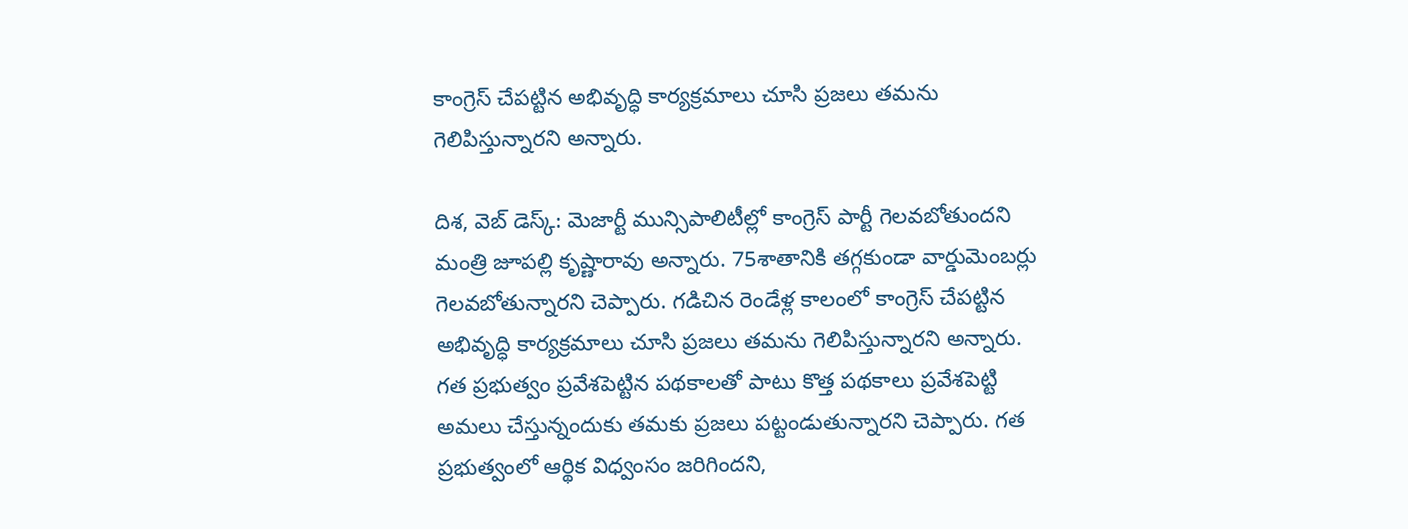కాంగ్రెస్ చేపట్టిన అభివృద్ధి కార్యక్రమాలు చూసి ప్రజలు తమను గెలిపిస్తున్నారని అన్నారు.

దిశ, వెబ్ డెస్క్: మెజార్టీ మున్సిపాలిటీల్లో కాంగ్రెస్ పార్టీ గెలవబోతుందని మంత్రి జూపల్లి కృష్ణారావు అన్నారు. 75శాతానికి తగ్గకుండా వార్డుమెంబర్లు గెలవబోతున్నారని చెప్పారు. గడిచిన రెండేళ్ల కాలంలో కాంగ్రెస్ చేపట్టిన అభివృద్ధి కార్యక్రమాలు చూసి ప్రజలు తమను గెలిపిస్తున్నారని అన్నారు. గత ప్రభుత్వం ప్రవేశపెట్టిన పథకాలతో పాటు కొత్త పథకాలు ప్రవేశపెట్టి అమలు చేస్తున్నందుకు తమకు ప్రజలు పట్టండుతున్నారని చెప్పారు. గత ప్రభుత్వంలో ఆర్థిక విధ్వంసం జరిగిందని,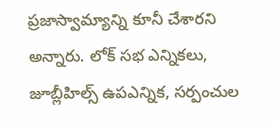ప్రజాస్వామ్యాన్ని కూనీ చేశారని అన్నారు. లోక్ సభ ఎన్నికలు, జూబ్లీహిల్స్ ఉపఎన్నిక, సర్పంచుల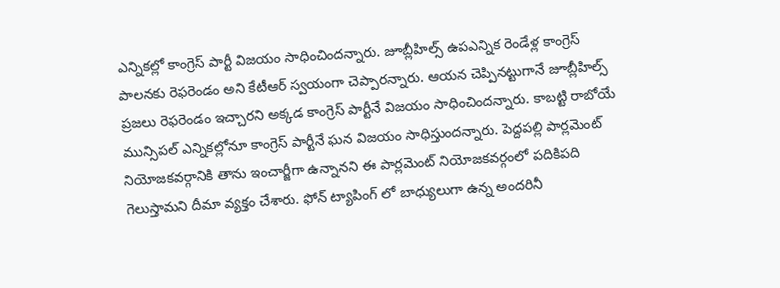ఎన్నికల్లో కాంగ్రెస్ పార్టీ విజయం సాధించిందన్నారు. జూబ్లీహిల్స్ ఉపఎన్నిక రెండేళ్ల కాంగ్రెస్ పాలనకు రెఫరెండం అని కేటీఆర్ స్వయంగా చెప్పారన్నారు. ఆయన చెప్పినట్టుగానే జూబ్లీహిల్స్ ప్రజలు రెఫరెండం ఇచ్చారని అక్కడ కాంగ్రెస్ పార్టీనే విజయం సాధించిందన్నారు. కాబట్టి రాబోయే మున్సిపల్ ఎన్నికల్లోనూ కాంగ్రెస్ పార్టీనే ఘన విజయం సాధిస్తుందన్నారు. పెద్దపల్లి పార్లమెంట్ నియోజకవర్గానికి తాను ఇంచార్జీగా ఉన్నానని ఈ పార్లమెంట్ నియోజకవర్గంలో పదికిపది గెలుస్తామని దీమా వ్యక్తం చేశారు. ఫోన్ ట్యాపింగ్ లో బాధ్యులుగా ఉన్న అందరినీ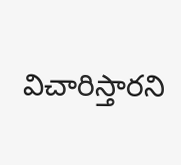విచారిస్తారని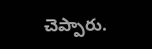చెప్పారు.